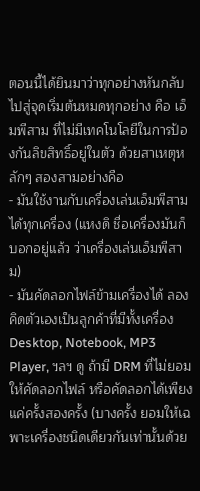ตอนนี้ได้ยินมาว่าทุกอย่างหันกลับไปสู่จุดเริ่มต้นหมดทุกอย่าง คือ เอ็มพีสาม ที่ไม่มีเทคโนโลยีในการป้องกันลิขสิทธิ์อยู่ในตัว ด้วยสาเหตุหลักๆ สองสามอย่างคือ
- มันใช้งานกับเครื่องเล่นเอ็มพีสามได้ทุกเครื่อง (แหงดิ ชื่อเครื่องมันก็บอกอยู่แล้ว ว่าเครื่องเล่นเอ็มพีสาม)
- มันคัดลอกไฟล์ข้ามเครื่องได้ ลองคิดตัวเองเป็นลูกค้าที่มีทั้งเครื่อง Desktop, Notebook, MP3 Player, ฯลฯ ดู ถ้ามี DRM ที่ไม่ยอมให้คัดลอกไฟล์ หรือคัดลอกได้เพียงแค่ครั้งสองครั้ง (บางครั้ง ยอมให้เฉพาะเครื่องชนิดเดียวกันเท่านั้นด้วย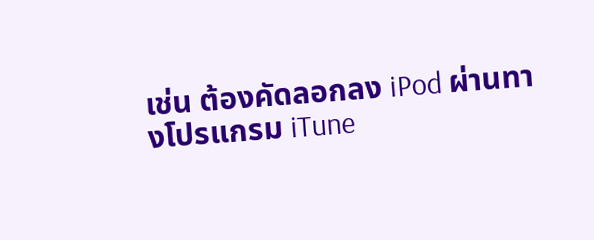เช่น ต้องคัดลอกลง iPod ผ่านทางโปรแกรม iTune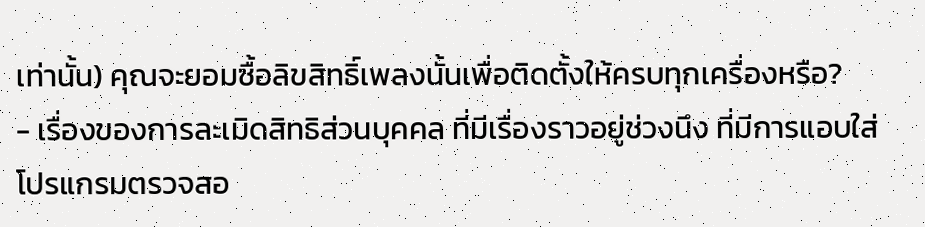เท่านั้น) คุณจะยอมซื้อลิขสิทธิ์เพลงนั้นเพื่อติดตั้งให้ครบทุกเครื่องหรือ?
- เรื่องของการละเมิดสิทธิส่วนบุคคล ที่มีเรื่องราวอยู่ช่วงนึง ที่มีการแอบใส่โปรแกรมตรวจสอ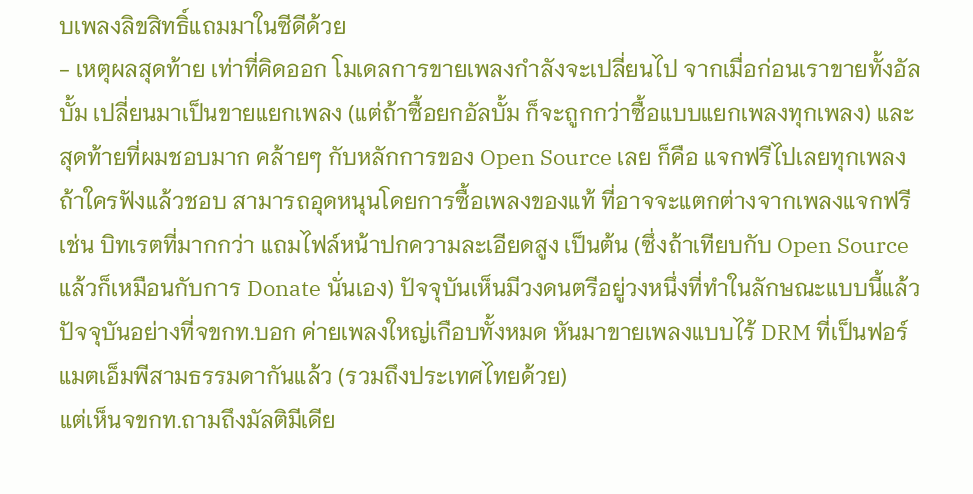บเพลงลิขสิทธิ์แถมมาในซีดีด้วย
- เหตุผลสุดท้าย เท่าที่คิดออก โมเดลการขายเพลงกำลังจะเปลี่ยนไป จากเมื่อก่อนเราขายทั้งอัลบั้ม เปลี่ยนมาเป็นขายแยกเพลง (แต่ถ้าซื้อยกอัลบั้ม ก็จะถูกกว่าซื้อแบบแยกเพลงทุกเพลง) และสุดท้ายที่ผมชอบมาก คล้ายๆ กับหลักการของ Open Source เลย ก็คือ แจกฟรีไปเลยทุกเพลง ถ้าใครฟังแล้วชอบ สามารถอุดหนุนโดยการซื้อเพลงของแท้ ที่อาจจะแตกต่างจากเพลงแจกฟรี เช่น บิทเรตที่มากกว่า แถมไฟล์หน้าปกความละเอียดสูง เป็นต้น (ซึ่งถ้าเทียบกับ Open Source แล้วก็เหมือนกับการ Donate นั่นเอง) ปัจจุบันเห็นมีวงดนตรีอยู่วงหนึ่งที่ทำในลักษณะแบบนี้แล้ว
ปัจจุบันอย่างที่จขกท.บอก ค่ายเพลงใหญ่เกือบทั้งหมด หันมาขายเพลงแบบไร้ DRM ที่เป็นฟอร์แมตเอ็มพีสามธรรมดากันแล้ว (รวมถึงประเทศไทยด้วย)
แต่เห็นจขกท.ถามถึงมัลติมีเดีย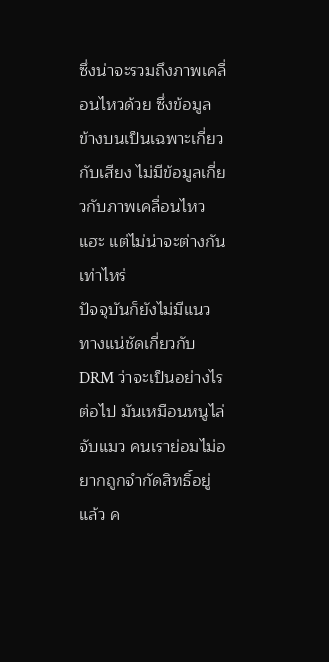ซึ่งน่าจะรวมถึงภาพเคลื่อนไหวด้วย ซึ่งข้อมูลข้างบนเป็นเฉพาะเกี่ยวกับเสียง ไม่มีข้อมูลเกี่ยวกับภาพเคลื่อนไหวแฮะ แต่ไม่น่าจะต่างกันเท่าไหร่
ปัจจุบันก็ยังไม่มีแนวทางแน่ชัดเกี่ยวกับ DRM ว่าจะเป็นอย่างไรต่อไป มันเหมือนหนูไล่จับแมว คนเราย่อมไม่อยากถูกจำกัดสิทธิ์อยู่แล้ว ค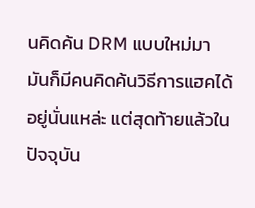นคิดค้น DRM แบบใหม่มา มันก็มีคนคิดค้นวิธีการแฮคได้อยู่นั่นแหล่ะ แต่สุดท้ายแล้วในปัจจุบัน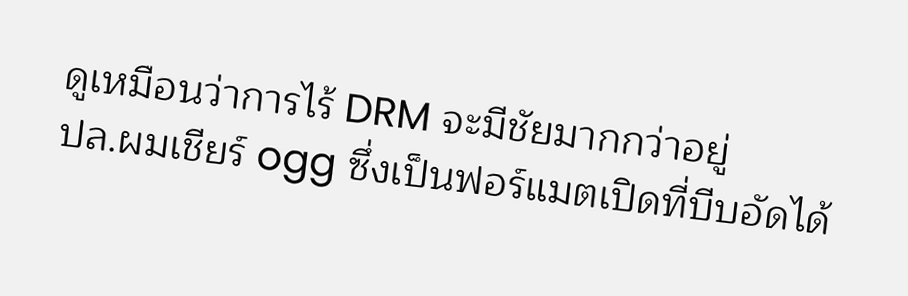ดูเหมือนว่าการไร้ DRM จะมีชัยมากกว่าอยู่
ปล.ผมเชียร์ ogg ซึ่งเป็นฟอร์แมตเปิดที่บีบอัดได้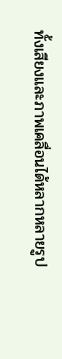ทั้งเสียงและภาพเคลื่อนได้หลากหลายรูป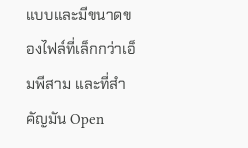แบบและมีขนาดของไฟล์ที่เล็กกว่าเอ็มพีสาม และที่สำคัญมัน Open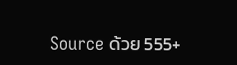Source ด้วย 555+